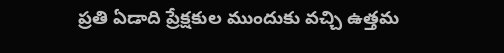ప్రతి ఏడాది ప్రేక్షకుల ముందుకు వచ్చి ఉత్తమ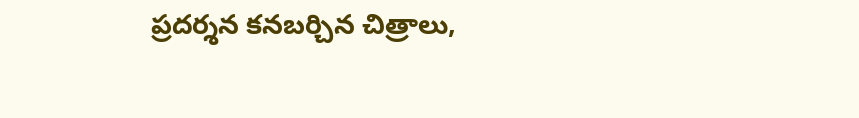ప్రదర్శన కనబర్చిన చిత్రాలు,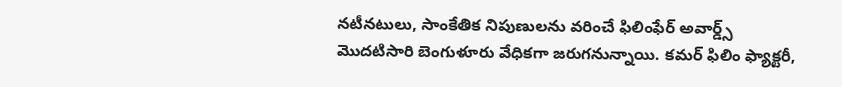నటీనటులు, సాంకేతిక నిపుణులను వరించే ఫిలింఫేర్ అవార్డ్స్ మొదటిసారి బెంగుళూరు వేధికగా జరుగనున్నాయి. కమర్ ఫిలిం ఫ్యాక్టరీ,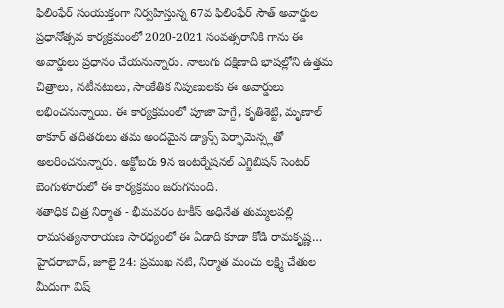ఫిలింఫేర్ సంయుక్తంగా నిర్వహిస్తున్న 67వ ఫిలింఫేర్ సౌత్ అవార్డుల ప్రధానోత్సవ కార్యక్రమంలో 2020-2021 సంవత్సరానికి గాను ఈ అవార్డులు ప్రధానం చేయనున్నారు. నాలుగు దక్షిణాది భాషల్లోని ఉత్తమ చిత్రాలు, నటీనటులు, సాంకేతిక నిపుణులకు ఈ అవార్డులు లభించనున్నాయి. ఈ కార్యక్రమంలో పూజా హెగ్దే, కృతిశెట్టి, మృణాల్ ఠాకూర్ తదితరులు తమ అందమైన డ్యాన్స్ పెర్ఫామెన్స్లతో అలరించనున్నారు. అక్టోబరు 9న ఇంటర్నేషనల్ ఎగ్జిబిషన్ సెంటర్ బెంగుళూరులో ఈ కార్యక్రమం జరుగనుంది.
శతాధిక చిత్ర నిర్మాత - భీమవరం టాకీస్ అధినేత తుమ్మలపల్లి రామసత్యనారాయణ సారధ్యంలో ఈ ఏడాది కూడా కోడి రామకృష్ణ…
హైదరాబాద్, జూలై 24: ప్రముఖ నటి, నిర్మాత మంచు లక్ష్మి చేతుల మీదుగా విష్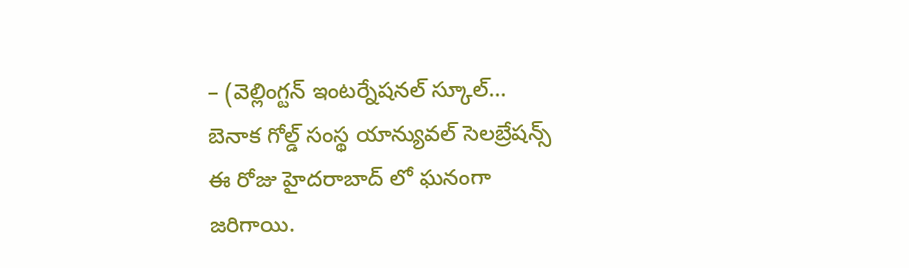– (వెల్లింగ్టన్ ఇంటర్నేషనల్ స్కూల్…
బెనాక గోల్డ్ సంస్థ యాన్యువల్ సెలబ్రేషన్స్ ఈ రోజు హైదరాబాద్ లో ఘనంగా జరిగాయి.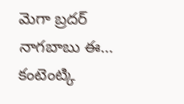మెగా బ్రదర్ నాగబాబు ఈ…
కంటెంట్కి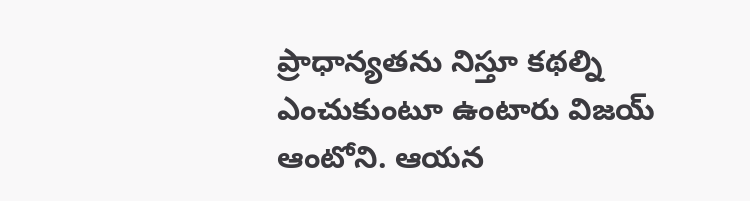ప్రాధాన్యతను నిస్తూ కథల్ని ఎంచుకుంటూ ఉంటారు విజయ్ ఆంటోని. ఆయన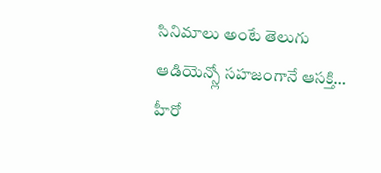సినిమాలు అంటే తెలుగు ఆడియెన్స్లో సహజంగానే ఆసక్తి…
హీరో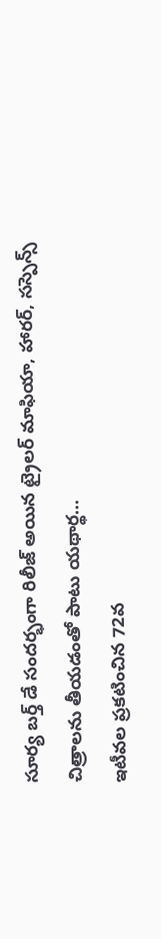సూర్య బర్త్ డే సందర్భంగా రిలీజ్ అయిన ట్రైలర్ మాఫియా, హారర్, సస్పెన్స్ చిత్రాలను తీయడంతో పాటు యథార్థ…
ఇటీవల ప్రకటించిన 72వ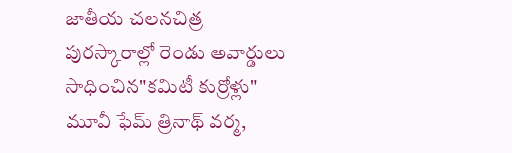జాతీయ చలనచిత్ర పురస్కారాల్లో రెండు అవార్డులు సాధించిన"కమిటీ కుర్రోళ్లు" మూవీ ఫేమ్ త్రినాథ్ వర్మ,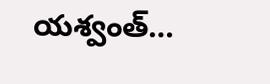యశ్వంత్…